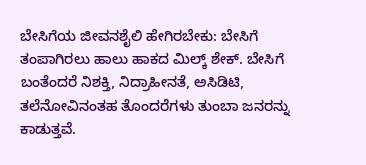ಬೇಸಿಗೆಯ ಜೀವನಶೈಲಿ ಹೇಗಿರಬೇಕು: ಬೇಸಿಗೆ ತಂಪಾಗಿರಲು ಹಾಲು ಹಾಕದ ಮಿಲ್ಕ್ ಶೇಕ್. ಬೇಸಿಗೆ ಬಂತೆಂದರೆ ನಿಶಕ್ತಿ, ನಿದ್ರಾಹೀನತೆ, ಅಸಿಡಿಟಿ, ತಲೆನೋವಿನಂತಹ ತೊಂದರೆಗಳು ತುಂಬಾ ಜನರನ್ನು ಕಾಡುತ್ತವೆ.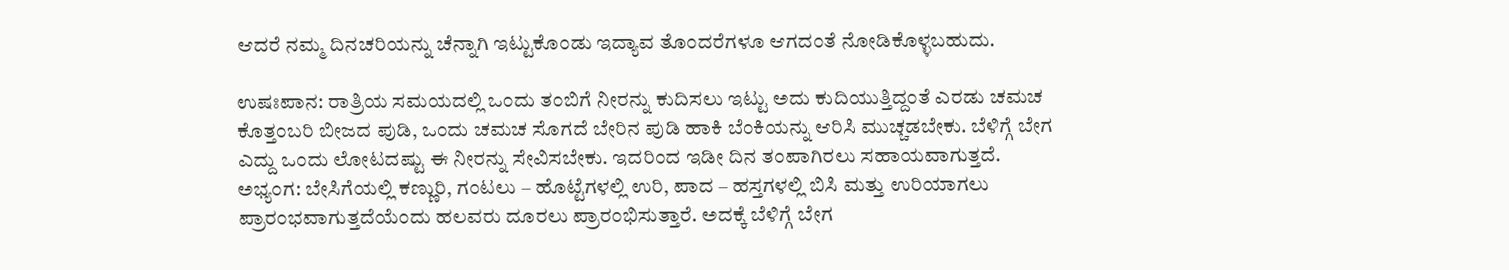ಆದರೆ ನಮ್ಮ ದಿನಚರಿಯನ್ನು ಚೆನ್ನಾಗಿ ಇಟ್ಟುಕೊಂಡು ಇದ್ಯಾವ ತೊಂದರೆಗಳೂ ಆಗದಂತೆ ನೋಡಿಕೊಳ್ಳಬಹುದು.

ಉಷಃಪಾನ: ರಾತ್ರಿಯ ಸಮಯದಲ್ಲಿ ಒಂದು ತಂಬಿಗೆ ನೀರನ್ನು ಕುದಿಸಲು ಇಟ್ಟು ಅದು ಕುದಿಯುತ್ತಿದ್ದಂತೆ ಎರಡು ಚಮಚ ಕೊತ್ತಂಬರಿ ಬೀಜದ ಪುಡಿ, ಒಂದು ಚಮಚ ಸೊಗದೆ ಬೇರಿನ ಪುಡಿ ಹಾಕಿ ಬೆಂಕಿಯನ್ನು ಆರಿಸಿ ಮುಚ್ಚಡಬೇಕು. ಬೆಳಿಗ್ಗೆ ಬೇಗ ಎದ್ದು ಒಂದು ಲೋಟದಷ್ಟು ಈ ನೀರನ್ನು ಸೇವಿಸಬೇಕು. ಇದರಿಂದ ಇಡೀ ದಿನ ತಂಪಾಗಿರಲು ಸಹಾಯವಾಗುತ್ತದೆ.
ಅಭ್ಯಂಗ: ಬೇಸಿಗೆಯಲ್ಲಿ ಕಣ್ಣುರಿ, ಗಂಟಲು – ಹೊಟ್ಟೆಗಳಲ್ಲಿ ಉರಿ, ಪಾದ – ಹಸ್ತಗಳಲ್ಲಿ ಬಿಸಿ ಮತ್ತು ಉರಿಯಾಗಲು ಪ್ರಾರಂಭವಾಗುತ್ತದೆಯೆಂದು ಹಲವರು ದೂರಲು ಪ್ರಾರಂಭಿಸುತ್ತಾರೆ. ಅದಕ್ಕೆ ಬೆಳಿಗ್ಗೆ ಬೇಗ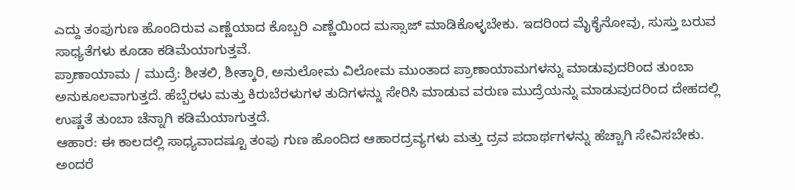ಎದ್ದು ತಂಪುಗುಣ ಹೊಂದಿರುವ ಎಣ್ಣೆಯಾದ ಕೊಬ್ಬರಿ ಎಣ್ಣೆಯಿಂದ ಮಸ್ಸಾಜ್ ಮಾಡಿಕೊಳ್ಳಬೇಕು. ಇದರಿಂದ ಮೈಕೈನೋವು, ಸುಸ್ತು ಬರುವ ಸಾಧ್ಯತೆಗಳು ಕೂಡಾ ಕಡಿಮೆಯಾಗುತ್ತವೆ.
ಪ್ರಾಣಾಯಾಮ / ಮುದ್ರೆ: ಶೀತಲಿ, ಶೀತ್ಕಾರಿ, ಅನುಲೋಮ ವಿಲೋಮ ಮುಂತಾದ ಪ್ರಾಣಾಯಾಮಗಳನ್ನು ಮಾಡುವುದರಿಂದ ತುಂಬಾ ಅನುಕೂಲವಾಗುತ್ತದೆ. ಹೆಬ್ಬೆರಳು ಮತ್ತು ಕಿರುಬೆರಳುಗಳ ತುದಿಗಳನ್ನು ಸೇರಿಸಿ ಮಾಡುವ ವರುಣ ಮುದ್ರೆಯನ್ನು ಮಾಡುವುದರಿಂದ ದೇಹದಲ್ಲಿ ಉಷ್ಣತೆ ತುಂಬಾ ಚೆನ್ನಾಗಿ ಕಡಿಮೆಯಾಗುತ್ತದೆ.
ಆಹಾರ: ಈ ಕಾಲದಲ್ಲಿ ಸಾಧ್ಯವಾದಷ್ಟೂ ತಂಪು ಗುಣ ಹೊಂದಿದ ಆಹಾರದ್ರವ್ಯಗಳು ಮತ್ತು ದ್ರವ ಪದಾರ್ಥಗಳನ್ನು ಹೆಚ್ಚಾಗಿ ಸೇವಿಸಬೇಕು. ಅಂದರೆ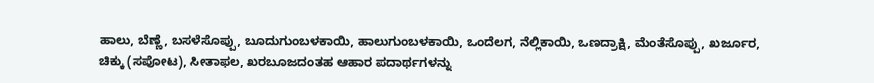ಹಾಲು, ಬೆಣ್ಣೆ, ಬಸಳೆಸೊಪ್ಪು, ಬೂದುಗುಂಬಳಕಾಯಿ, ಹಾಲುಗುಂಬಳಕಾಯಿ, ಒಂದೆಲಗ, ನೆಲ್ಲಿಕಾಯಿ, ಒಣದ್ರಾಕ್ಷಿ, ಮೆಂತೆಸೊಪ್ಪು, ಖರ್ಜೂರ, ಚಿಕ್ಕು (ಸಪೋಟ), ಸೀತಾಫಲ, ಖರಬೂಜದಂತಹ ಆಹಾರ ಪದಾರ್ಥಗಳನ್ನು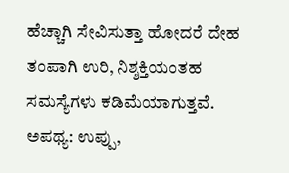ಹೆಚ್ಚಾಗಿ ಸೇವಿಸುತ್ತಾ ಹೋದರೆ ದೇಹ ತಂಪಾಗಿ ಉರಿ, ನಿಶ್ಶಕ್ತಿಯಂತಹ ಸಮಸ್ಯೆಗಳು ಕಡಿಮೆಯಾಗುತ್ತವೆ.
ಅಪಥ್ಯ: ಉಪ್ಪು,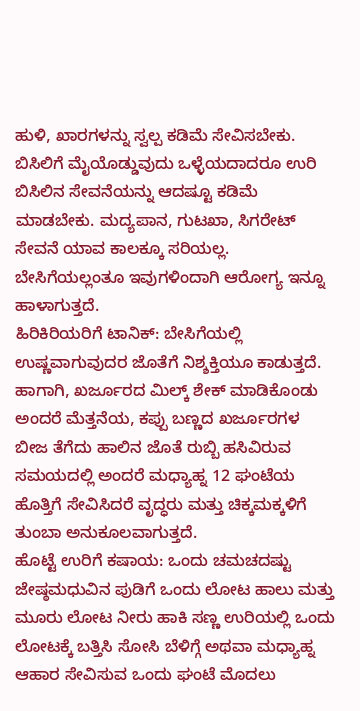ಹುಳಿ, ಖಾರಗಳನ್ನು ಸ್ವಲ್ಪ ಕಡಿಮೆ ಸೇವಿಸಬೇಕು. ಬಿಸಿಲಿಗೆ ಮೈಯೊಡ್ಡುವುದು ಒಳ್ಳೆಯದಾದರೂ ಉರಿ ಬಿಸಿಲಿನ ಸೇವನೆಯನ್ನು ಆದಷ್ಟೂ ಕಡಿಮೆ ಮಾಡಬೇಕು. ಮದ್ಯಪಾನ, ಗುಟಖಾ, ಸಿಗರೇಟ್ ಸೇವನೆ ಯಾವ ಕಾಲಕ್ಕೂ ಸರಿಯಲ್ಲ. ಬೇಸಿಗೆಯಲ್ಲಂತೂ ಇವುಗಳಿಂದಾಗಿ ಆರೋಗ್ಯ ಇನ್ನೂ ಹಾಳಾಗುತ್ತದೆ.
ಹಿರಿಕಿರಿಯರಿಗೆ ಟಾನಿಕ್: ಬೇಸಿಗೆಯಲ್ಲಿ ಉಷ್ಣವಾಗುವುದರ ಜೊತೆಗೆ ನಿಶ್ಶಕ್ತಿಯೂ ಕಾಡುತ್ತದೆ. ಹಾಗಾಗಿ, ಖರ್ಜೂರದ ಮಿಲ್ಕ್ ಶೇಕ್ ಮಾಡಿಕೊಂಡು ಅಂದರೆ ಮೆತ್ತನೆಯ, ಕಪ್ಪು ಬಣ್ಣದ ಖರ್ಜೂರಗಳ ಬೀಜ ತೆಗೆದು ಹಾಲಿನ ಜೊತೆ ರುಬ್ಬಿ ಹಸಿವಿರುವ ಸಮಯದಲ್ಲಿ ಅಂದರೆ ಮಧ್ಯಾಹ್ನ 12 ಘಂಟೆಯ ಹೊತ್ತಿಗೆ ಸೇವಿಸಿದರೆ ವೃದ್ಧರು ಮತ್ತು ಚಿಕ್ಕಮಕ್ಕಳಿಗೆ ತುಂಬಾ ಅನುಕೂಲವಾಗುತ್ತದೆ.
ಹೊಟ್ಟೆ ಉರಿಗೆ ಕಷಾಯ: ಒಂದು ಚಮಚದಷ್ಟು ಜೇಷ್ಠಮಧುವಿನ ಪುಡಿಗೆ ಒಂದು ಲೋಟ ಹಾಲು ಮತ್ತು ಮೂರು ಲೋಟ ನೀರು ಹಾಕಿ ಸಣ್ಣ ಉರಿಯಲ್ಲಿ ಒಂದು ಲೋಟಕ್ಕೆ ಬತ್ತಿಸಿ ಸೋಸಿ ಬೆಳಿಗ್ಗೆ ಅಥವಾ ಮಧ್ಯಾಹ್ನ ಆಹಾರ ಸೇವಿಸುವ ಒಂದು ಘಂಟೆ ಮೊದಲು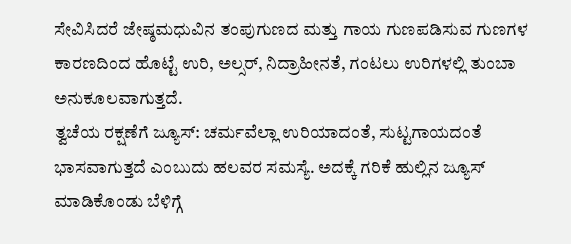ಸೇವಿಸಿದರೆ ಜೇಷ್ಠಮಧುವಿನ ತಂಪುಗುಣದ ಮತ್ತು ಗಾಯ ಗುಣಪಡಿಸುವ ಗುಣಗಳ ಕಾರಣದಿಂದ ಹೊಟ್ಟೆ ಉರಿ, ಅಲ್ಸರ್, ನಿದ್ರಾಹೀನತೆ, ಗಂಟಲು ಉರಿಗಳಲ್ಲಿ ತುಂಬಾ ಅನುಕೂಲವಾಗುತ್ತದೆ.
ತ್ವಚೆಯ ರಕ್ಷಣೆಗೆ ಜ್ಯೂಸ್: ಚರ್ಮವೆಲ್ಲಾ ಉರಿಯಾದಂತೆ, ಸುಟ್ಟಗಾಯದಂತೆ ಭಾಸವಾಗುತ್ತದೆ ಎಂಬುದು ಹಲವರ ಸಮಸ್ಯೆ. ಅದಕ್ಕೆ ಗರಿಕೆ ಹುಲ್ಲಿನ ಜ್ಯೂಸ್ ಮಾಡಿಕೊಂಡು ಬೆಳಿಗ್ಗೆ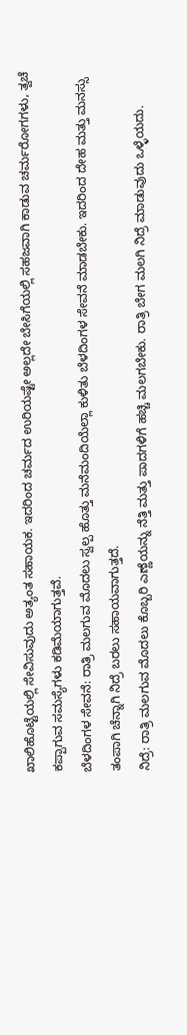ಖಾಲಿಹೊಟ್ಟೆಯಲ್ಲಿ ಸೇವಿಸುವುದು ಅತ್ಯಂತ ಸಹಾಯಕ. ಇದರಿಂದ ಚರ್ಮದ ಉರಿಯಷ್ಟೇ ಅಲ್ಲದೇ ಬೇಸಿಗೆಯಲ್ಲಿ ಸಹಜವಾಗಿ ಕಾಡುವ ಚರ್ಮರೋಗಗಳು, ತ್ವಚೆ ಕಪ್ಪಾಗುವ ಸಮಸ್ಯೆಗಳು ಕಡಿಮೆಯಾಗುತ್ತವೆ.
ಬೆಳದಿಂಗಳ ಸೇವನೆ: ರಾತ್ರಿ ಮಲಗುವ ಮೊದಲು ಸ್ವಲ್ಪ ಹೊತ್ತು ಮನೆಮಂದಿಯೆಲ್ಲಾ ಕುಳಿತು ಬೆಳದಿಂಗಳ ಸೇವನೆ ಮಾಡಬೇಕು. ಇದರಿಂದ ದೇಹ ಮತ್ತು ಮನಸ್ಸು ತಂಪಾಗಿ ಚೆನ್ನಾಗಿ ನಿದ್ರೆ ಬರಲು ಸಹಾಯವಾಗುತ್ತದೆ.
ನಿದ್ರೆ: ರಾತ್ರಿ ಮಲಗುವ ಮೊದಲು ಕೊಬ್ಬರಿ ಎಣ್ಣೆಯನ್ನು ನೆತ್ತಿ ಮತ್ತು ಪಾದಗಳಿಗೆ ಹಚ್ಚಿ ಮಲಗಬೇಕು. ರಾತ್ರಿ ಬೇಗ ಮಲಗಿ ನಿದ್ರೆ ಮಾಡುವುದು ಒಳ್ಳೆಯದು.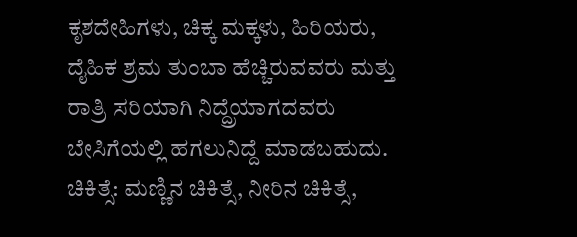ಕೃಶದೇಹಿಗಳು, ಚಿಕ್ಕ ಮಕ್ಕಳು, ಹಿರಿಯರು, ದೈಹಿಕ ಶ್ರಮ ತುಂಬಾ ಹೆಚ್ಚಿರುವವರು ಮತ್ತು ರಾತ್ರಿ ಸರಿಯಾಗಿ ನಿದ್ದ್ರೆಯಾಗದವರು ಬೇಸಿಗೆಯಲ್ಲಿ ಹಗಲುನಿದ್ದೆ ಮಾಡಬಹುದು.
ಚಿಕಿತ್ಸೆ: ಮಣ್ಣಿನ ಚಿಕಿತ್ಸೆ, ನೀರಿನ ಚಿಕಿತ್ಸೆ,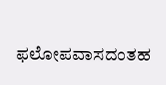ಫಲೋಪವಾಸದಂತಹ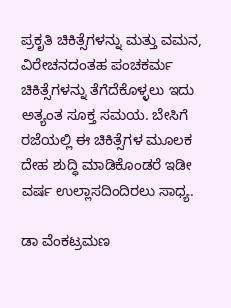ಪ್ರಕೃತಿ ಚಿಕಿತ್ಸೆಗಳನ್ನು ಮತ್ತು ವಮನ, ವಿರೇಚನದಂತಹ ಪಂಚಕರ್ಮ ಚಿಕಿತ್ಸೆಗಳನ್ನು ತೆಗೆದೆಕೊಳ್ಳಲು ಇದು ಅತ್ಯಂತ ಸೂಕ್ತ ಸಮಯ. ಬೇಸಿಗೆ ರಜೆಯಲ್ಲಿ ಈ ಚಿಕಿತ್ಸೆಗಳ ಮೂಲಕ ದೇಹ ಶುದ್ಧಿ ಮಾಡಿಕೊಂಡರೆ ಇಡೀ ವರ್ಷ ಉಲ್ಲಾಸದಿಂದಿರಲು ಸಾಧ್ಯ.

ಡಾ ವೆಂಕಟ್ರಮಣ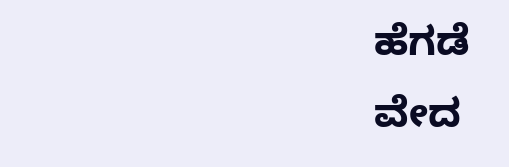ಹೆಗಡೆ
ವೇದ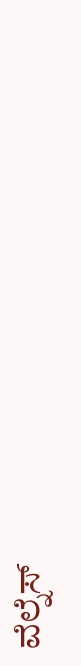ವೆಲ್ನೆಸ್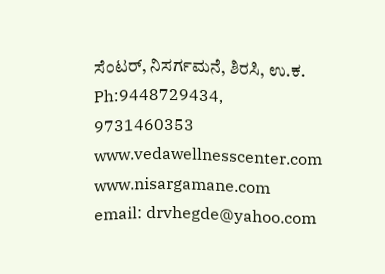ಸೆಂಟರ್, ನಿಸರ್ಗಮನೆ, ಶಿರಸಿ, ಉ.ಕ.
Ph:9448729434, 9731460353
www.vedawellnesscenter.com www.nisargamane.com
email: drvhegde@yahoo.com